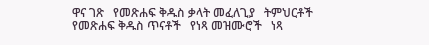ዋና ገጽ   የመጽሐፍ ቅዱስ ቃላት መፈለጊያ   ትምህርቶች   የመጽሐፍ ቅዱስ ጥናቶች   የነጻ መዝሙሮች   ነጻ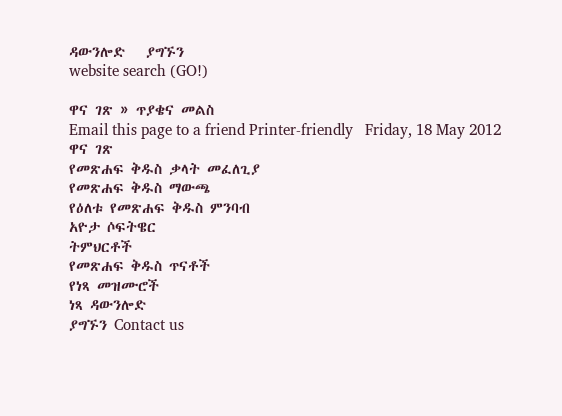ዳውንሎድ   ያግኙን
website search (GO!)

ዋና ገጽ » ጥያቄና መልስ
Email this page to a friend Printer-friendly   Friday, 18 May 2012
ዋና ገጽ
የመጽሐፍ ቅዱስ ቃላት መፈለጊያ
የመጽሐፍ ቅዱስ ማውጫ
የዕለቱ የመጽሐፍ ቅዱስ ምንባብ
አዮታ ሶፍትዌር
ትምህርቶች
የመጽሐፍ ቅዱስ ጥናቶች
የነጻ መዝሙሮች
ነጻ ዳውንሎድ
ያግኙን Contact us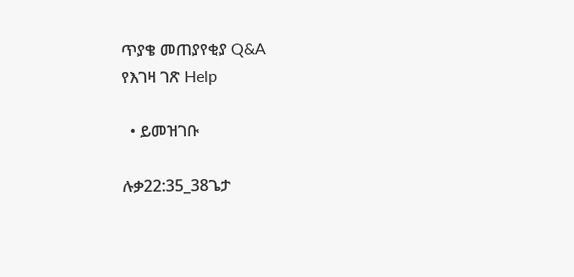ጥያቄ መጠያየቂያ Q&A
የእገዛ ገጽ Help

  • ይመዝገቡ

ሉቃ22:35_38ጌታ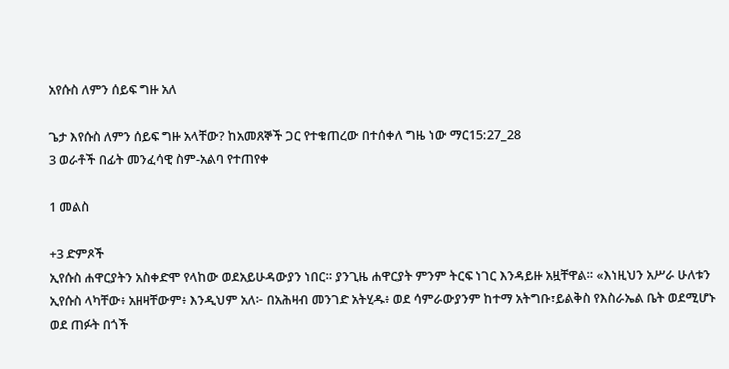አየሱስ ለምን ሰይፍ ግዙ አለ

ጌታ እየሱስ ለምን ሰይፍ ግዙ አላቸው? ከአመጸኞች ጋር የተቁጠረው በተሰቀለ ግዜ ነው ማር15:27_28
3 ወራቶች በፊት መንፈሳዊ ስም-አልባ የተጠየቀ

1 መልስ

+3 ድምጾች
ኢየሱስ ሐዋርያትን አስቀድሞ የላከው ወደአይሁዳውያን ነበር። ያንጊዜ ሐዋርያት ምንም ትርፍ ነገር እንዳይዙ አዟቸዋል። «እነዚህን አሥራ ሁለቱን ኢየሱስ ላካቸው፥ አዘዛቸውም፥ እንዲህም አለ፦ በአሕዛብ መንገድ አትሂዱ፥ ወደ ሳምራውያንም ከተማ አትግቡ፣ይልቅስ የእስራኤል ቤት ወደሚሆኑ ወደ ጠፉት በጎች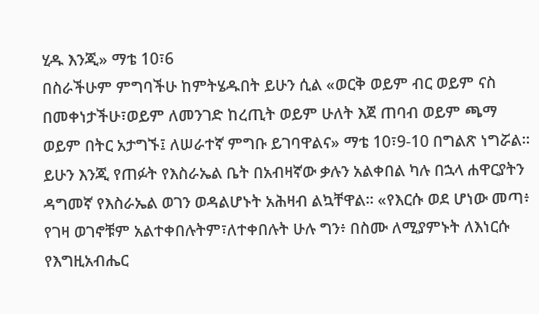ሂዱ እንጂ» ማቴ 10፣6
በስራችሁም ምግባችሁ ከምትሄዱበት ይሁን ሲል «ወርቅ ወይም ብር ወይም ናስ በመቀነታችሁ፣ወይም ለመንገድ ከረጢት ወይም ሁለት እጀ ጠባብ ወይም ጫማ ወይም በትር አታግኙ፤ ለሠራተኛ ምግቡ ይገባዋልና» ማቴ 10፣9-10 በግልጽ ነግሯል።
ይሁን እንጂ የጠፉት የእስራኤል ቤት በአብዛኛው ቃሉን አልቀበል ካሉ በኋላ ሐዋርያትን ዳግመኛ የእስራኤል ወገን ወዳልሆኑት አሕዛብ ልኳቸዋል። «የእርሱ ወደ ሆነው መጣ፥ የገዛ ወገኖቹም አልተቀበሉትም፣ለተቀበሉት ሁሉ ግን፥ በስሙ ለሚያምኑት ለእነርሱ የእግዚአብሔር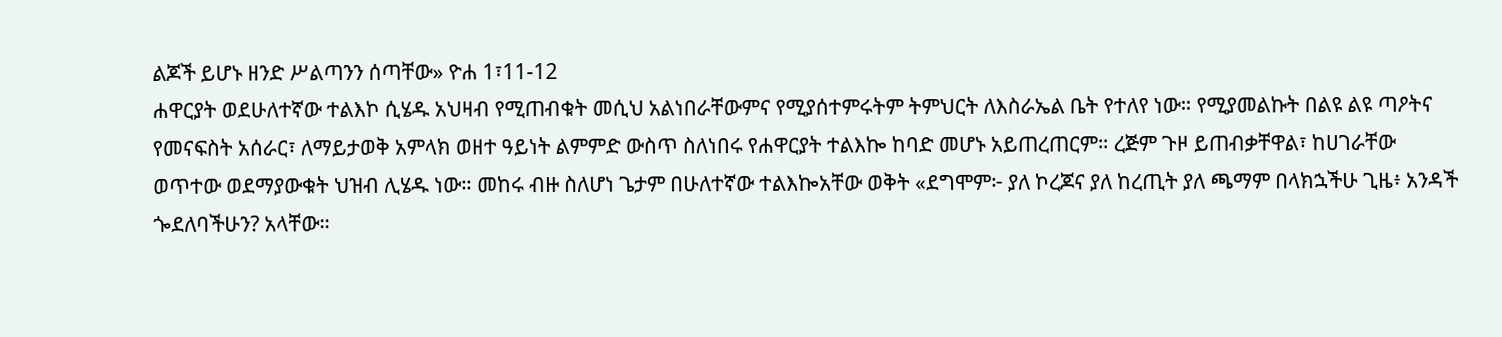ልጆች ይሆኑ ዘንድ ሥልጣንን ሰጣቸው» ዮሐ 1፣11-12
ሐዋርያት ወደሁለተኛው ተልእኮ ሲሄዱ አህዛብ የሚጠብቁት መሲህ አልነበራቸውምና የሚያሰተምሩትም ትምህርት ለእስራኤል ቤት የተለየ ነው። የሚያመልኩት በልዩ ልዩ ጣዖትና የመናፍስት አሰራር፣ ለማይታወቅ አምላክ ወዘተ ዓይነት ልምምድ ውስጥ ስለነበሩ የሐዋርያት ተልእኰ ከባድ መሆኑ አይጠረጠርም። ረጅም ጉዞ ይጠብቃቸዋል፣ ከሀገራቸው ወጥተው ወደማያውቁት ህዝብ ሊሄዱ ነው። መከሩ ብዙ ስለሆነ ጌታም በሁለተኛው ተልእኰአቸው ወቅት «ደግሞም፦ ያለ ኮረጆና ያለ ከረጢት ያለ ጫማም በላክኋችሁ ጊዜ፥ አንዳች ጐደለባችሁን? አላቸው።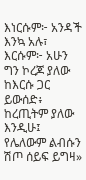እነርሱም፦ አንዳች እንኳ አሉ፣ እርሱም፦ አሁን ግን ኮረጆ ያለው ከእርሱ ጋር ይውሰድ፥ ከረጢትም ያለው እንዲሁ፤ የሌለውም ልብሱን ሽጦ ሰይፍ ይግዛ»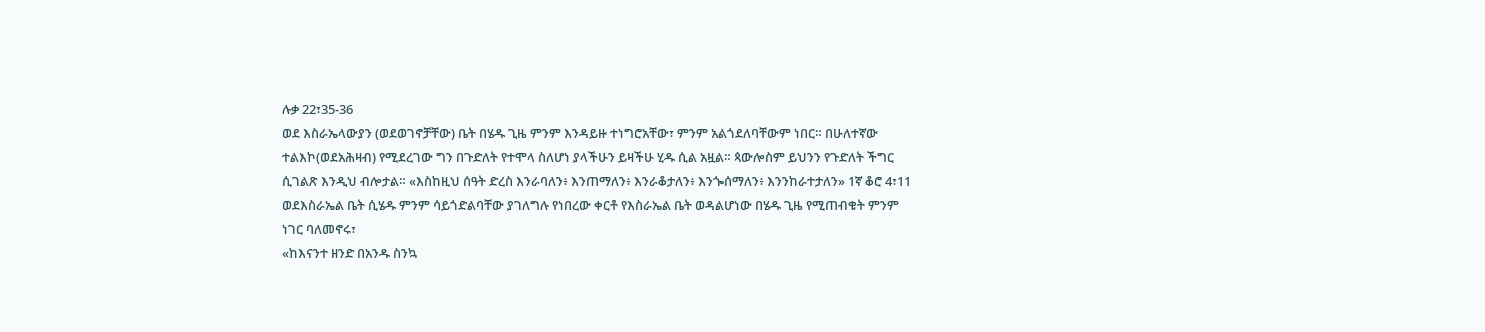ሉቃ 22፣35-36
ወደ እስራኤላውያን (ወደወገኖቻቸው) ቤት በሄዱ ጊዜ ምንም እንዳይዙ ተነግሮአቸው፣ ምንም አልጎደለባቸውም ነበር። በሁለተኛው ተልእኮ(ወደአሕዛብ) የሚደረገው ግን በጉድለት የተሞላ ስለሆነ ያላችሁን ይዛችሁ ሂዱ ሲል አዟል። ጳውሎስም ይህንን የጉድለት ችግር ሲገልጽ እንዲህ ብሎታል። «እስከዚህ ሰዓት ድረስ እንራባለን፥ እንጠማለን፥ እንራቆታለን፥ እንጐሰማለን፥ እንንከራተታለን» 1ኛ ቆሮ 4፣11
ወደእስራኤል ቤት ሲሄዱ ምንም ሳይጎድልባቸው ያገለግሉ የነበረው ቀርቶ የእስራኤል ቤት ወዳልሆነው በሄዱ ጊዜ የሚጠብቁት ምንም ነገር ባለመኖሩ፣
«ከእናንተ ዘንድ በአንዱ ስንኳ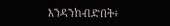እንዳንከብድበት፥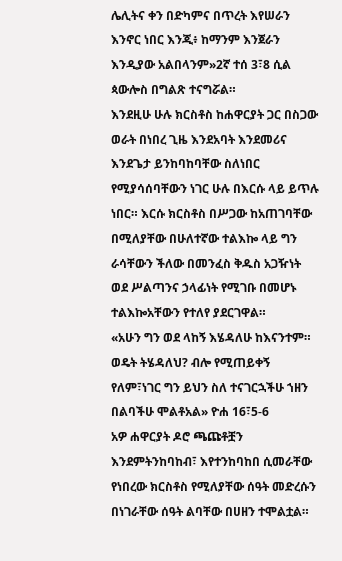ሌሊትና ቀን በድካምና በጥረት እየሠራን እንኖር ነበር እንጂ፥ ከማንም እንጀራን እንዲያው አልበላንም»2ኛ ተሰ 3፣8 ሲል ጳውሎስ በግልጽ ተናግሯል።
እንደዚሁ ሁሉ ክርስቶስ ከሐዋርያት ጋር በስጋው ወራት በነበረ ጊዜ እንደአባት እንደመሪና እንደጌታ ይንከባከባቸው ስለነበር የሚያሳሰባቸውን ነገር ሁሉ በእርሱ ላይ ይጥሉ ነበር። እርሱ ክርስቶስ በሥጋው ከአጠገባቸው በሚለያቸው በሁለተኛው ተልእኰ ላይ ግን ራሳቸውን ችለው በመንፈስ ቅዱስ አጋዥነት ወደ ሥልጣንና ኃላፊነት የሚገቡ በመሆኑ ተልእኰአቸውን የተለየ ያደርገዋል።
«አሁን ግን ወደ ላከኝ እሄዳለሁ ከእናንተም። ወዴት ትሄዳለህ? ብሎ የሚጠይቀኝ የለም፣ነገር ግን ይህን ስለ ተናገርኋችሁ ኀዘን በልባችሁ ሞልቶአል» ዮሐ 16፣5-6
አዎ ሐዋርያት ዶሮ ጫጩቶቿን እንደምትንከባከብ፣ እየተንከባከበ ሲመራቸው የነበረው ክርስቶስ የሚለያቸው ሰዓት መድረሱን በነገራቸው ሰዓት ልባቸው በሀዘን ተሞልቷል።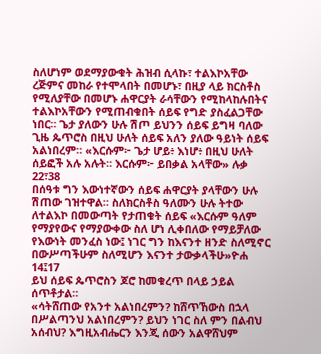ስለሆነም ወደማያውቁት ሕዝብ ሲላኩ፣ ተልእኮአቸው ረጅምና መከራ የተሞላበት በመሆኑ፣ በዚያ ላይ ክርስቶስ የሚለያቸው በመሆኑ ሐዋርያት ራሳቸውን የሚከላከሉበትና ተልእኮአቸውን የሚጠብቁበት ሰይፍ የግድ ያስፈልጋቸው ነበር። ጌታ ያለውን ሁሉ ሽጦ ይህንን ሰይፍ ይግዛ ባለው ጊዜ ጴጥሮስ በዚህ ሁለት ሰይፍ አለን ያለው ዓይነት ሰይፍ አልነበረም። «እርሱም፦ ጌታ ሆይ፥ እነሆ፥ በዚህ ሁለት ሰይፎች አሉ አሉት። እርሱም፦ ይበቃል አላቸው» ሉቃ 22፣38
በሰዓቱ ግን እውነተኛውን ሰይፍ ሐዋርያት ያላቸውን ሁሉ ሽጠው ገዝተዋል። ስለክርስቶስ ዓለሙን ሁሉ ትተው ለተልእኮ በመውጣት የታጠቁት ሰይፍ «እርሱም ዓለም የማያየውና የማያውቀው ስለ ሆነ ሊቀበለው የማይቻለው የእውነት መንፈስ ነው፤ ነገር ግን ከእናንተ ዘንድ ስለሚኖር በውሥጣችሁም ስለሚሆን እናንተ ታውቃላችሁ»ዮሐ 14፤17
ይህ ሰይፍ ጴጥሮስን ጆሮ ከመቁረጥ በላይ ኃይል ሰጥቶታል።
«ሳትሸጠው የአንተ አልነበረምን? ከሸጥኸውስ በኋላ በሥልጣንህ አልነበረምን? ይህን ነገር ስለ ምን በልብህ አሰብህ? እግዚአብሔርን እንጂ ሰውን አልዋሸህም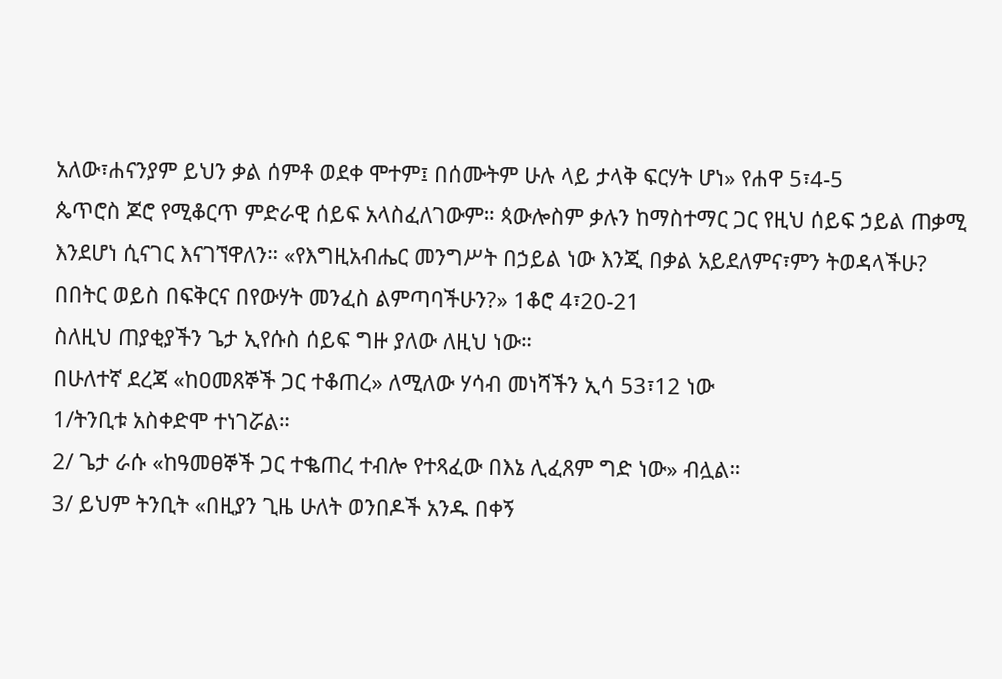አለው፣ሐናንያም ይህን ቃል ሰምቶ ወደቀ ሞተም፤ በሰሙትም ሁሉ ላይ ታላቅ ፍርሃት ሆነ» የሐዋ 5፣4-5
ጴጥሮስ ጆሮ የሚቆርጥ ምድራዊ ሰይፍ አላስፈለገውም። ጳውሎስም ቃሉን ከማስተማር ጋር የዚህ ሰይፍ ኃይል ጠቃሚ እንደሆነ ሲናገር እናገኘዋለን። «የእግዚአብሔር መንግሥት በኃይል ነው እንጂ በቃል አይደለምና፣ምን ትወዳላችሁ? በበትር ወይስ በፍቅርና በየውሃት መንፈስ ልምጣባችሁን?» 1ቆሮ 4፣20-21
ስለዚህ ጠያቂያችን ጌታ ኢየሱስ ሰይፍ ግዙ ያለው ለዚህ ነው።
በሁለተኛ ደረጃ «ከዐመጸኞች ጋር ተቆጠረ» ለሚለው ሃሳብ መነሻችን ኢሳ 53፣12 ነው
1/ትንቢቱ አስቀድሞ ተነገሯል።
2/ ጌታ ራሱ «ከዓመፀኞች ጋር ተቈጠረ ተብሎ የተጻፈው በእኔ ሊፈጸም ግድ ነው» ብሏል።
3/ ይህም ትንቢት «በዚያን ጊዜ ሁለት ወንበዶች አንዱ በቀኝ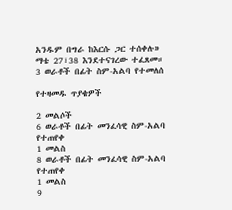አንዱም በግራ ከእርሱ ጋር ተሰቀሉ» ማቴ 27፣38 እንደተናገረው ተፈጸመ።
3 ወራቶች በፊት ስም-አልባ የተመለሰ

የተዛመዱ ጥያቄዎች

2 መልሶች
6 ወራቶች በፊት መንፈሳዊ ስም-አልባ የተጠየቀ
1 መልስ
8 ወራቶች በፊት መንፈሳዊ ስም-አልባ የተጠየቀ
1 መልስ
9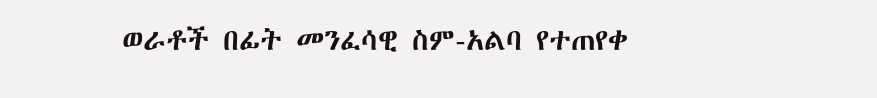ወራቶች በፊት መንፈሳዊ ስም-አልባ የተጠየቀ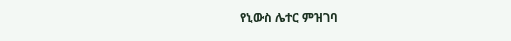የኒውስ ሌተር ምዝገባ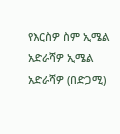የእርስዎ ስም ኢሜል አድራሻዎ ኢሜል አድራሻዎ (በድጋሚ)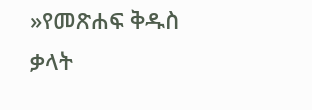»የመጽሐፍ ቅዱስ ቃላት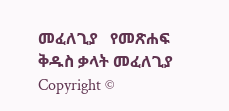መፈለጊያ   የመጽሐፍ ቅዱስ ቃላት መፈለጊያ
Copyright ©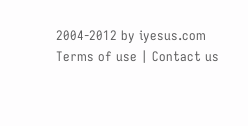2004-2012 by iyesus.com
Terms of use | Contact us